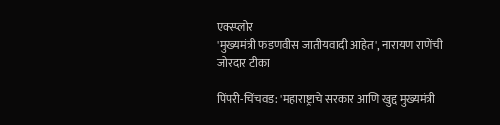एक्स्प्लोर
'मुख्यमंत्री फडणवीस जातीयवादी आहेत', नारायण राणेंची जोरदार टीका

पिंपरी-चिंचवड: 'महाराष्ट्राचे सरकार आणि खुद्द मुख्यमंत्री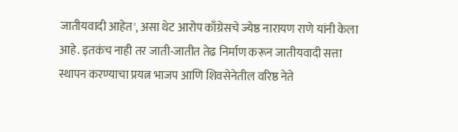जातीयवादी आहेत', असा थेट आरोप काँग्रेसचे ज्येष्ठ नारायण राणे यांनी केला आहे. इतकंच नाही तर जाती-जातीत तेढ निर्माण करून जातीयवादी सत्ता स्थापन करण्याचा प्रयत्न भाजप आणि शिवसेनेतील वरिष्ठ नेते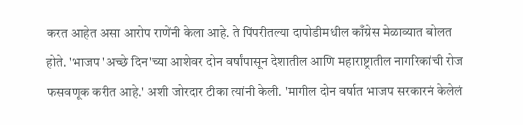करत आहेत असा आरोप राणेंनी केला आहे. ते पिंपरीतल्या दापोडीमधील काँग्रेस मेळाव्यात बोलत होते. 'भाजप 'अच्छे दिन'च्या आशेवर दोन वर्षांपासून देशातील आणि महाराष्ट्रातील नागरिकांची रोज फसवणूक करीत आहे.' अशी जोरदार टीका त्यांनी केली. 'मागील दोन वर्षात भाजप सरकारनं केलेलं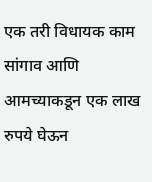एक तरी विधायक काम सांगाव आणि आमच्याकडून एक लाख रुपये घेऊन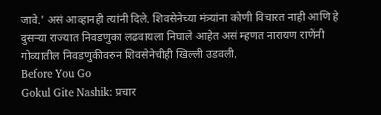जावे.' असं आव्हानही त्यांनी दिले. शिवसेनेच्या मंत्र्यांना कोणी विचारत नाही आणि हे दुसऱ्या राज्यात निवडणुका लढवायला निघाले आहेत असं म्हणत नारायण राणेंनी गोव्यातील निवडणुकीवरुन शिवसेनेचीही खिल्ली उडवली.
Before You Go
Gokul Gite Nashik: प्रचार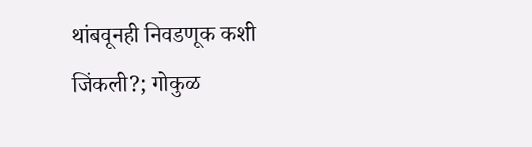थांबवूनही निवडणूक कशी जिंकली?; गोकुळ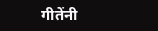गीतेंनी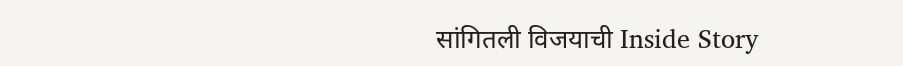सांगितली विजयाची Inside Story